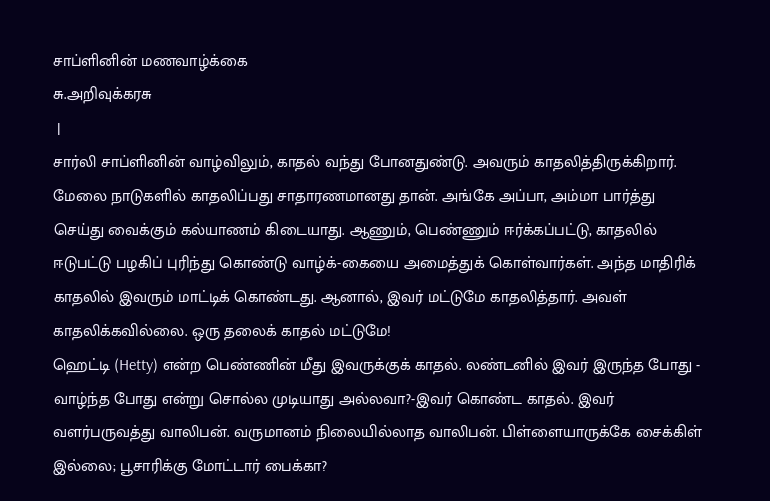சாப்ளினின் மணவாழ்க்கை
சு.அறிவுக்கரசு
 |
சார்லி சாப்ளினின் வாழ்விலும், காதல் வந்து போனதுண்டு. அவரும் காதலித்திருக்கிறார். மேலை நாடுகளில் காதலிப்பது சாதாரணமானது தான். அங்கே அப்பா, அம்மா பார்த்து செய்து வைக்கும் கல்யாணம் கிடையாது. ஆணும், பெண்ணும் ஈர்க்கப்பட்டு, காதலில் ஈடுபட்டு பழகிப் புரிந்து கொண்டு வாழ்க்-கையை அமைத்துக் கொள்வார்கள். அந்த மாதிரிக் காதலில் இவரும் மாட்டிக் கொண்டது. ஆனால், இவர் மட்டுமே காதலித்தார். அவள் காதலிக்கவில்லை. ஒரு தலைக் காதல் மட்டுமே!
ஹெட்டி (Hetty) என்ற பெண்ணின் மீது இவருக்குக் காதல். லண்டனில் இவர் இருந்த போது - வாழ்ந்த போது என்று சொல்ல முடியாது அல்லவா?-இவர் கொண்ட காதல். இவர் வளர்பருவத்து வாலிபன். வருமானம் நிலையில்லாத வாலிபன். பிள்ளையாருக்கே சைக்கிள் இல்லை; பூசாரிக்கு மோட்டார் பைக்கா?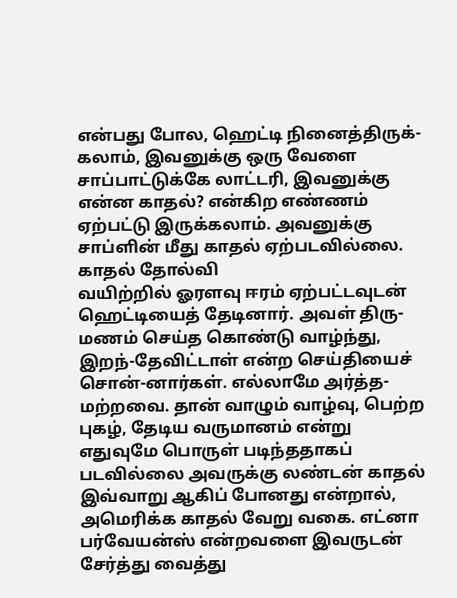என்பது போல, ஹெட்டி நினைத்திருக்-கலாம், இவனுக்கு ஒரு வேளை சாப்பாட்டுக்கே லாட்டரி, இவனுக்கு என்ன காதல்? என்கிற எண்ணம் ஏற்பட்டு இருக்கலாம். அவனுக்கு சாப்ளின் மீது காதல் ஏற்படவில்லை.
காதல் தோல்வி
வயிற்றில் ஓரளவு ஈரம் ஏற்பட்டவுடன் ஹெட்டியைத் தேடினார். அவள் திரு-மணம் செய்த கொண்டு வாழ்ந்து, இறந்-தேவிட்டாள் என்ற செய்தியைச் சொன்-னார்கள். எல்லாமே அர்த்த-மற்றவை. தான் வாழும் வாழ்வு, பெற்ற புகழ், தேடிய வருமானம் என்று எதுவுமே பொருள் படிந்ததாகப் படவில்லை அவருக்கு லண்டன் காதல் இவ்வாறு ஆகிப் போனது என்றால், அமெரிக்க காதல் வேறு வகை. எட்னா பர்வேயன்ஸ் என்றவளை இவருடன் சேர்த்து வைத்து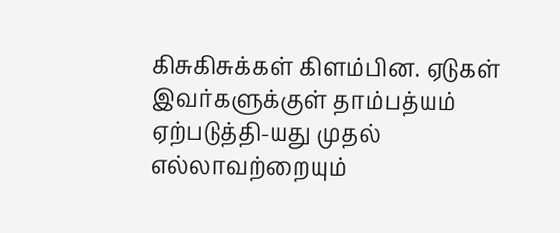கிசுகிசுக்கள் கிளம்பின. ஏடுகள் இவர்களுக்குள் தாம்பத்யம் ஏற்படுத்தி-யது முதல் எல்லாவற்றையும்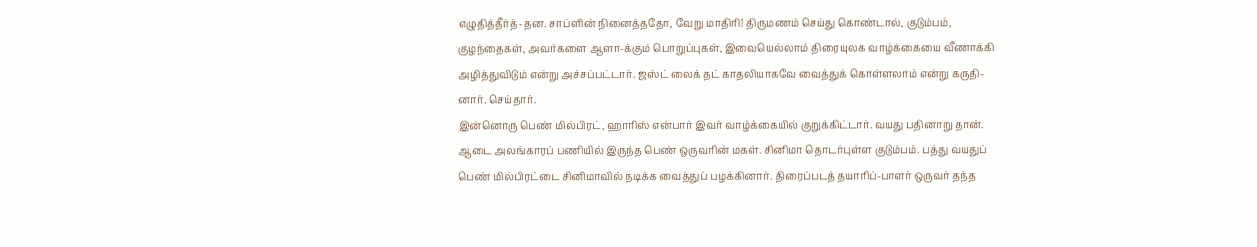எழுதித்தீர்த்-தன. சாப்ளின் நினைத்ததோ, வேறு மாதிரி! திருமணம் செய்து கொண்டால், குடும்பம், குழந்தைகள், அவர்களை ஆளா-க்கும் பொறுப்புகள், இவையெல்லாம் திரையுலக வாழ்க்கையை வீணாக்கி அழித்துவிடும் என்று அச்சப்பட்டார். ஜஸ்ட் லைக் தட் காதலியாகவே வைத்துக் கொள்ளலாம் என்று கருதி-னார். செய்தார்.
இன்னொரு பெண் மில்பிரட், ஹாரிஸ் என்பார் இவர் வாழ்க்கையில் குறுக்கிட்டார். வயது பதினாறு தான். ஆடை அலங்காரப் பணியில் இருந்த பெண் ஒருவரின் மகள். சினிமா தொடர்புள்ள குடும்பம். பத்து வயதுப் பெண் மில்பிரட்டை சினிமாவில் நடிக்க வைத்துப் பழக்கினார். திரைப்படத் தயாரிப்-பாளர் ஒருவர் தந்த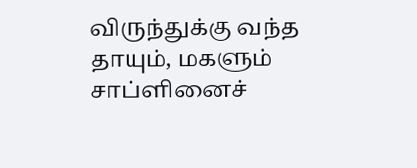விருந்துக்கு வந்த தாயும், மகளும் சாப்ளினைச்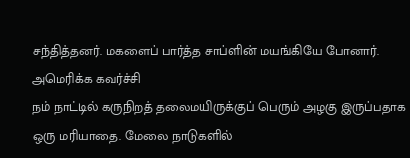சந்தித்தனர். மகளைப் பார்த்த சாப்ளின் மயங்கியே போனார்.
அமெரிக்க கவர்ச்சி
நம் நாட்டில் கருநிறத் தலைமயிருக்குப் பெரும் அழகு இருப்பதாக ஒரு மரியாதை. மேலை நாடுகளில்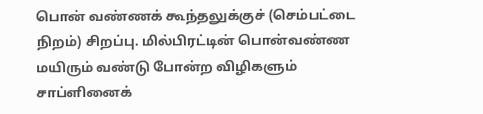பொன் வண்ணக் கூந்தலுக்குச் (செம்பட்டை நிறம்) சிறப்பு. மில்பிரட்டின் பொன்வண்ண மயிரும் வண்டு போன்ற விழிகளும் சாப்ளினைக்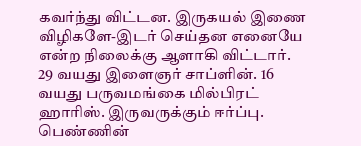கவர்ந்து விட்டன. இருகயல் இணை விழிகளே-இடர் செய்தன எனையே என்ற நிலைக்கு ஆளாகி விட்டார். 29 வயது இளைஞர் சாப்ளின். 16 வயது பருவமங்கை மில்பிரட் ஹாரிஸ். இருவருக்கும் ஈர்ப்பு. பெண்ணின்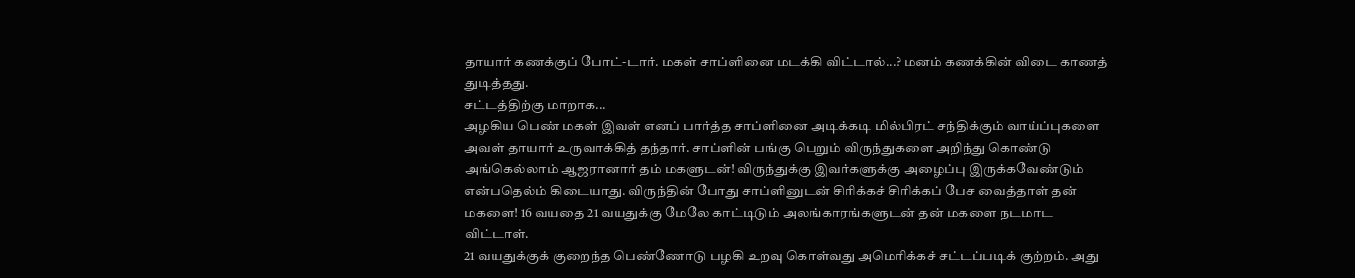தாயார் கணக்குப் போட்-டார். மகள் சாப்ளினை மடக்கி விட்டால்...? மனம் கணக்கின் விடை காணத் துடித்தது.
சட்டத்திற்கு மாறாக...
அழகிய பெண் மகள் இவள் எனப் பார்த்த சாப்ளினை அடிக்கடி மில்பிரட் சந்திக்கும் வாய்ப்புகளை அவள் தாயார் உருவாக்கித் தந்தார். சாப்ளின் பங்கு பெறும் விருந்துகளை அறிந்து கொண்டு அங்கெல்லாம் ஆஜரானார் தம் மகளுடன்! விருந்துக்கு இவர்களுக்கு அழைப்பு இருக்கவேண்டும் என்பதெல்ம் கிடையாது. விருந்தின் போது சாப்ளினுடன் சிரிக்கச் சிரிக்கப் பேச வைத்தாள் தன் மகளை! 16 வயதை 21 வயதுக்கு மேலே காட்டிடும் அலங்காரங்களுடன் தன் மகளை நடமாட விட்டாள்.
21 வயதுக்குக் குறைந்த பெண்ணோடு பழகி உறவு கொள்வது அமெரிக்கச் சட்டப்படிக் குற்றம். அது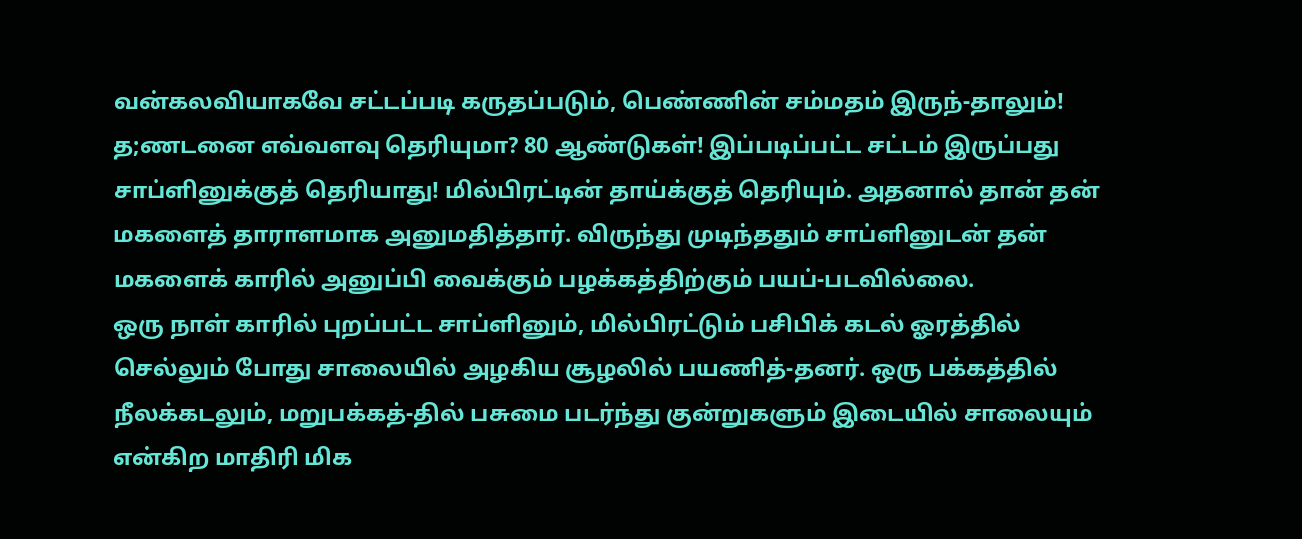வன்கலவியாகவே சட்டப்படி கருதப்படும், பெண்ணின் சம்மதம் இருந்-தாலும்! த;ணடனை எவ்வளவு தெரியுமா? 80 ஆண்டுகள்! இப்படிப்பட்ட சட்டம் இருப்பது சாப்ளினுக்குத் தெரியாது! மில்பிரட்டின் தாய்க்குத் தெரியும். அதனால் தான் தன் மகளைத் தாராளமாக அனுமதித்தார். விருந்து முடிந்ததும் சாப்ளினுடன் தன் மகளைக் காரில் அனுப்பி வைக்கும் பழக்கத்திற்கும் பயப்-படவில்லை.
ஒரு நாள் காரில் புறப்பட்ட சாப்ளினும், மில்பிரட்டும் பசிபிக் கடல் ஓரத்தில் செல்லும் போது சாலையில் அழகிய சூழலில் பயணித்-தனர். ஒரு பக்கத்தில் நீலக்கடலும், மறுபக்கத்-தில் பசுமை படர்ந்து குன்றுகளும் இடையில் சாலையும் என்கிற மாதிரி மிக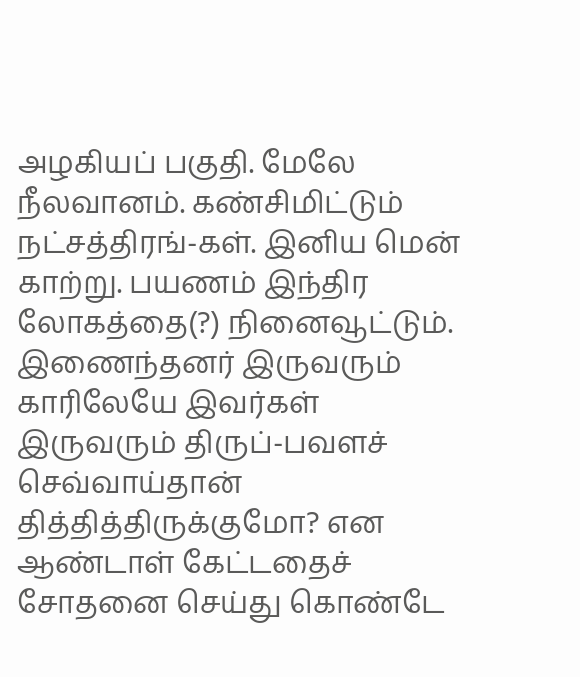அழகியப் பகுதி. மேலே நீலவானம். கண்சிமிட்டும் நட்சத்திரங்-கள். இனிய மென் காற்று. பயணம் இந்திர லோகத்தை(?) நினைவூட்டும்.
இணைந்தனர் இருவரும்
காரிலேயே இவர்கள் இருவரும் திருப்-பவளச் செவ்வாய்தான் தித்தித்திருக்குமோ? என ஆண்டாள் கேட்டதைச் சோதனை செய்து கொண்டே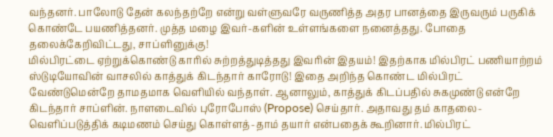வந்தனர். பாலோடு தேன் கலந்தற்றே என்று வள்ளுவரே வருணித்த அதர பானத்தை இருவரும் பருகிக் கொண்டே பயணித்தனர். முத்த மழை இவர்-களின் உள்ளங்களை நனைத்தது. போதை தலைக்கேறிவிட்டது, சாப்ளினுக்கு!
மில்பிரட்டை ஏற்றுக்கொண்டு காரில் சுற்றத்துடித்தது இவரின் இதயம்! இதற்காக மில்பிரட் பணியாற்றம் ஸ்டுடியோவின் வாசலில் காத்துக் கிடந்தார் காரோடு! இதை அறிந்த கொண்ட மில்பிரட் வேண்டுமென்றே தாமதமாக வெளியில் வந்தாள். ஆனாலும், காத்துக் கிடப்பதில் சுகமுண்டு என்றே கிடந்தார் சாப்ளின். நாளடைவில் புரோபோஸ் (Propose) செய்தார். அதாவது தம் காதலை-வெளிப்படுத்திக் கடிமணம் செய்து கொள்ளத்-தாம் தயார் என்பதைக் கூறினார். மில்பிரட்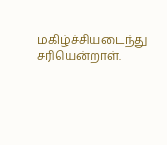மகிழ்ச்சியடைந்து சரியென்றாள்.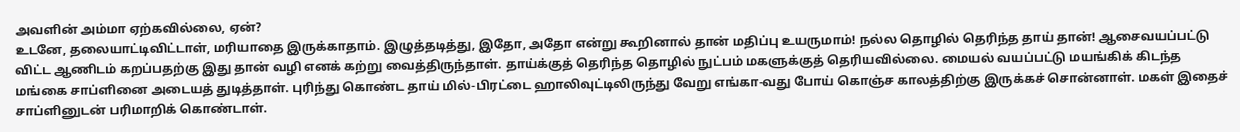அவளின் அம்மா ஏற்கவில்லை, ஏன்?
உடனே, தலையாட்டிவிட்டாள், மரியாதை இருக்காதாம். இழுத்தடித்து, இதோ, அதோ என்று கூறினால் தான் மதிப்பு உயருமாம்! நல்ல தொழில் தெரிந்த தாய் தான்! ஆசைவயப்பட்டு விட்ட ஆணிடம் கறப்பதற்கு இது தான் வழி எனக் கற்று வைத்திருந்தாள். தாய்க்குத் தெரிந்த தொழில் நுட்பம் மகளுக்குத் தெரியவில்லை. மையல் வயப்பட்டு மயங்கிக் கிடந்த மங்கை சாப்ளினை அடையத் துடித்தாள். புரிந்து கொண்ட தாய் மில்-பிரட்டை ஹாலிவுட்டிலிருந்து வேறு எங்கா-வது போய் கொஞ்ச காலத்திற்கு இருக்கச் சொன்னாள். மகள் இதைச் சாப்ளினுடன் பரிமாறிக் கொண்டாள்.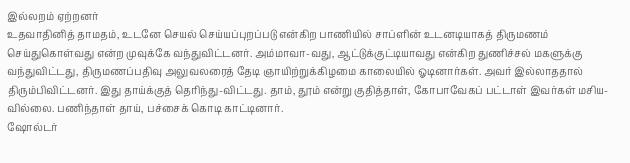இல்லறம் ஏற்றனர்
உதவாதினித் தாமதம், உடனே செயல் செய்யப்புறப்படு என்கிற பாணியில் சாப்ளின் உடனடியாகத் திருமணம் செய்துகொள்வது என்ற முவுக்கே வந்துவிட்டனர். அம்மாவா-வது, ஆட்டுக்குட்டியாவது என்கிற துணிச்சல் மகளுக்கு வந்துவிட்டது, திருமணப்பதிவு அலுவலரைத் தேடி ஞாயிற்றுக்கிழமை காலையில் ஓடினார்கள். அவர் இல்லாததால் திரும்பிவிட்டனர். இது தாய்க்குத் தெரிந்து-விட்டது. தாம், தூம் என்று குதித்தாள், கோபாவேகப் பட்டாள் இவர்கள் மசிய-வில்லை. பணிந்தாள் தாய், பச்சைக் கொடி காட்டினார்.
ஷோல்டர்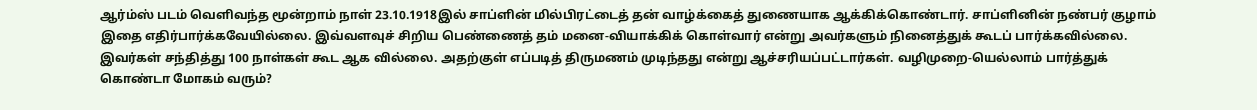ஆர்ம்ஸ் படம் வெளிவந்த மூன்றாம் நாள் 23.10.1918இல் சாப்ளின் மில்பிரட்டைத் தன் வாழ்க்கைத் துணையாக ஆக்கிக்கொண்டார். சாப்ளினின் நண்பர் குழாம் இதை எதிர்பார்க்கவேயில்லை. இவ்வளவுச் சிறிய பெண்ணைத் தம் மனை-வியாக்கிக் கொள்வார் என்று அவர்களும் நினைத்துக் கூடப் பார்க்கவில்லை. இவர்கள் சந்தித்து 100 நாள்கள் கூட ஆக வில்லை. அதற்குள் எப்படித் திருமணம் முடிந்தது என்று ஆச்சரியப்பட்டார்கள். வழிமுறை-யெல்லாம் பார்த்துக் கொண்டா மோகம் வரும்?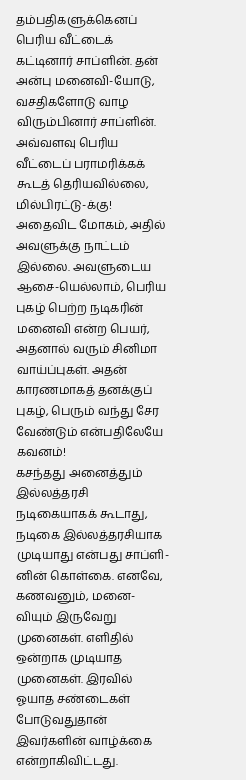தம்பதிகளுக்கெனப் பெரிய வீட்டைக் கட்டினார் சாப்ளின். தன் அன்பு மனைவி-யோடு, வசதிகளோடு வாழ விரும்பினார் சாப்ளின். அவ்வளவு பெரிய வீட்டைப் பராமரிக்கக் கூடத் தெரியவில்லை, மில்பிரட்டு-க்கு! அதைவிட மோகம், அதில் அவளுக்கு நாட்டம் இல்லை. அவளுடைய ஆசை-யெல்லாம், பெரிய புகழ் பெற்ற நடிகரின் மனைவி என்ற பெயர், அதனால் வரும் சினிமா வாய்ப்புகள். அதன் காரணமாகத் தனக்குப் புகழ், பெரும் வந்து சேர வேண்டும் என்பதிலேயே கவனம்!
கசந்தது அனைத்தும்
இல்லத்தரசி நடிகையாகக் கூடாது, நடிகை இல்லத்தரசியாக முடியாது என்பது சாப்ளி-னின் கொள்கை. எனவே, கணவனும், மனை-வியும் இருவேறு முனைகள். எளிதில் ஒன்றாக முடியாத முனைகள். இரவில் ஓயாத சண்டைகள் போடுவதுதான் இவர்களின் வாழ்க்கை என்றாகிவிட்டது.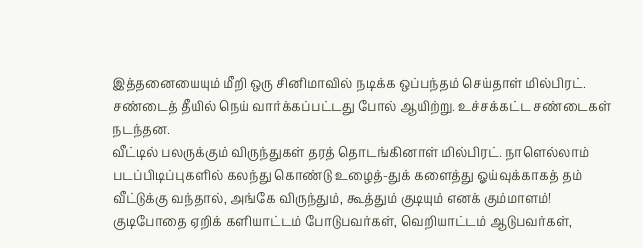இத்தனையையும் மீறி ஒரு சினிமாவில் நடிக்க ஒப்பந்தம் செய்தாள் மில்பிரட். சண்டைத் தீயில் நெய் வார்க்கப்பட்டது போல் ஆயிற்று. உச்சக்கட்ட சண்டைகள் நடந்தன.
வீட்டில் பலருக்கும் விருந்துகள் தரத் தொடங்கினாள் மில்பிரட். நாளெல்லாம் படப்பிடிப்புகளில் கலந்து கொண்டு உழைத்-துக் களைத்து ஓய்வுக்காகத் தம் வீட்டுக்கு வந்தால், அங்கே விருந்தும், கூத்தும் குடியும் எனக் கும்மாளம்! குடிபோதை ஏறிக் களியாட்டம் போடுபவர்கள், வெறியாட்டம் ஆடுபவர்கள்,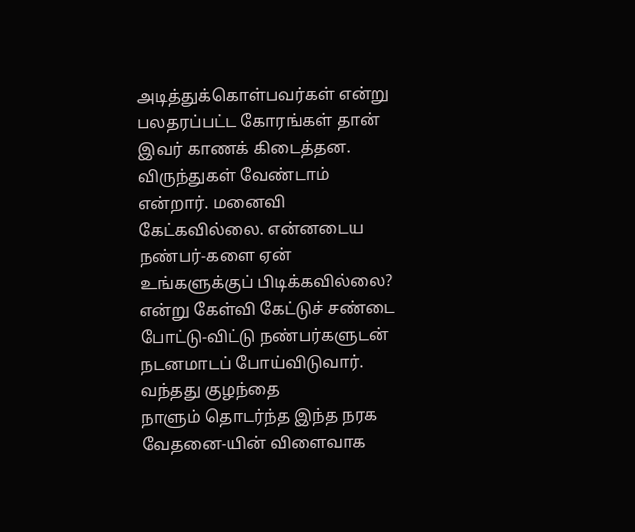அடித்துக்கொள்பவர்கள் என்று பலதரப்பட்ட கோரங்கள் தான் இவர் காணக் கிடைத்தன. விருந்துகள் வேண்டாம் என்றார். மனைவி கேட்கவில்லை. என்னடைய நண்பர்-களை ஏன் உங்களுக்குப் பிடிக்கவில்லை? என்று கேள்வி கேட்டுச் சண்டை போட்டு-விட்டு நண்பர்களுடன் நடனமாடப் போய்விடுவார்.
வந்தது குழந்தை
நாளும் தொடர்ந்த இந்த நரக வேதனை-யின் விளைவாக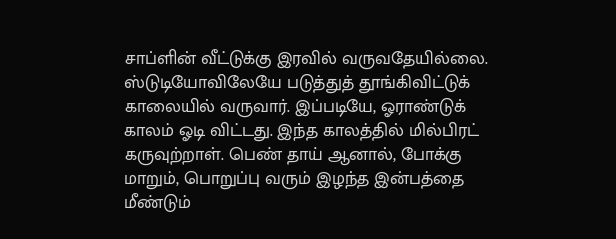சாப்ளின் வீட்டுக்கு இரவில் வருவதேயில்லை. ஸ்டுடியோவிலேயே படுத்துத் தூங்கிவிட்டுக் காலையில் வருவார். இப்படியே, ஓராண்டுக் காலம் ஓடி விட்டது. இந்த காலத்தில் மில்பிரட் கருவுற்றாள். பெண் தாய் ஆனால், போக்கு மாறும், பொறுப்பு வரும் இழந்த இன்பத்தை மீண்டும்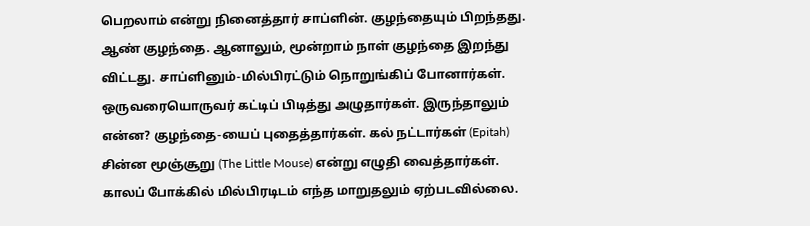பெறலாம் என்று நினைத்தார் சாப்ளின். குழந்தையும் பிறந்தது. ஆண் குழந்தை. ஆனாலும், மூன்றாம் நாள் குழந்தை இறந்து விட்டது. சாப்ளினும்-மில்பிரட்டும் நொறுங்கிப் போனார்கள். ஒருவரையொருவர் கட்டிப் பிடித்து அழுதார்கள். இருந்தாலும் என்ன? குழந்தை-யைப் புதைத்தார்கள். கல் நட்டார்கள் (Epitah) சின்ன மூஞ்சூறு (The Little Mouse) என்று எழுதி வைத்தார்கள்.
காலப் போக்கில் மில்பிரடிடம் எந்த மாறுதலும் ஏற்படவில்லை.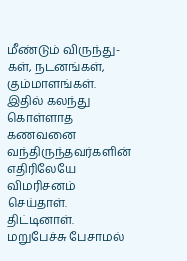மீண்டும் விருந்து-கள், நடனங்கள், கும்மாளங்கள். இதில் கலந்து கொள்ளாத கணவனை வந்திருந்தவர்களின் எதிரிலேயே விமரிசனம் செய்தாள். திட்டினாள். மறுபேச்சு பேசாமல்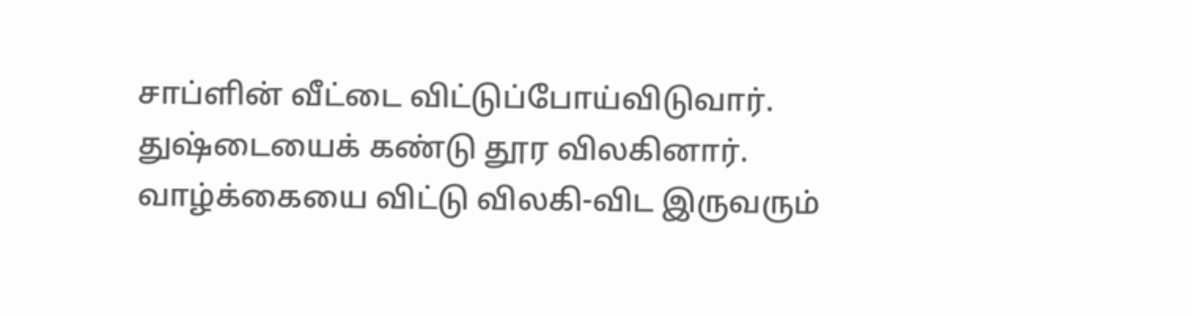சாப்ளின் வீட்டை விட்டுப்போய்விடுவார். துஷ்டையைக் கண்டு தூர விலகினார். வாழ்க்கையை விட்டு விலகி-விட இருவரும்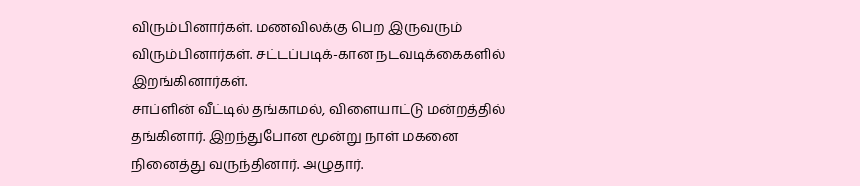விரும்பினார்கள். மணவிலக்கு பெற இருவரும் விரும்பினார்கள். சட்டப்படிக்-கான நடவடிக்கைகளில் இறங்கினார்கள்.
சாப்ளின் வீட்டில் தங்காமல், விளையாட்டு மன்றத்தில் தங்கினார். இறந்துபோன மூன்று நாள் மகனை நினைத்து வருந்தினார். அழுதார்.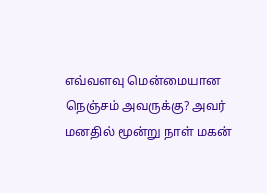எவ்வளவு மென்மையான நெஞ்சம் அவருக்கு? அவர் மனதில் மூன்று நாள் மகன்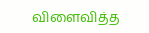விளைவித்த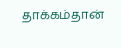தாக்கம்தான்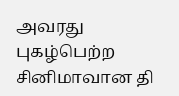அவரது புகழ்பெற்ற சினிமாவான தி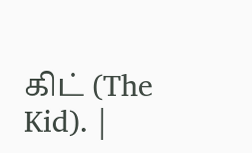கிட் (The Kid). |